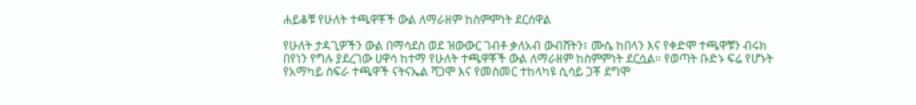ሐይቆቹ የሁለት ተጫዋቾች ውል ለማራዘም ከስምምነት ደርሰዋል

የሁለት ታዳጊዎችን ውል በማሳደስ ወደ ዝውውር ገብቶ ቃለአብ ውብሸትን፣ ሙሴ ከበላን እና የቀድሞ ተጫዋቹን ብሩክ በየነን የግሉ ያደረገው ሀዋሳ ከተማ የሁለት ተጫዋቾች ውል ለማራዘም ከስምምነት ደርሷል። የወጣት ቡድኑ ፍሬ የሆኑት የአማካይ ስፍራ ተጫዋች ናትናኤል ሻጋሞ እና የመስመር ተከላካዩ ሲሳይ ጋቾ ደግሞ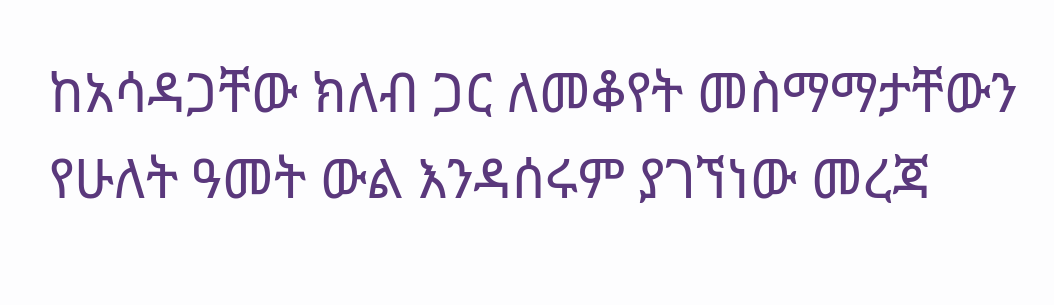ከአሳዳጋቸው ክለብ ጋር ለመቆየት መስማማታቸውን የሁለት ዓመት ውል እንዳሰሩም ያገኘነው መረጃ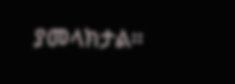ያመላክታል።